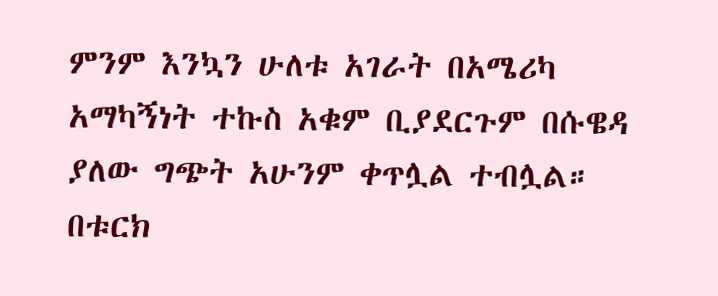ምንም እንኳን ሁለቱ አገራት በአሜሪካ አማካኝነት ተኩስ አቁም ቢያደርጉም በሱዌዳ ያለው ግጭት አሁንም ቀጥሏል ተብሏል።
በቱርክ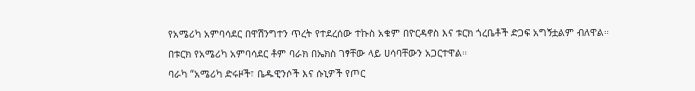የአሜሪካ አምባሳደር በዋሽንግተን ጥረት የተደረሰው ተኩስ አቁም በዮርዳኖስ እና ቱርክ ጎረቤቶች ድጋፍ አግኝቷልም ብለዋል።
በቱርክ የአሜሪካ አምባሳደር ቶም ባራክ በኤክስ ገፃቸው ላይ ሀሳባቸውን አጋርተዋል።
ባራካ “አሜሪካ ድሩዞች፣ ቤዱዊንሶች እና ሱኒዎች የጦር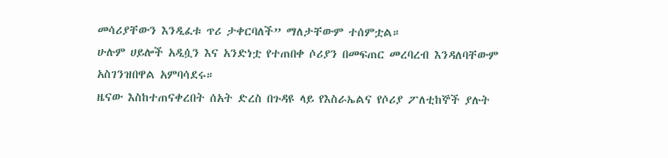መሳሪያቸውን እንዲፈቱ ጥሪ ታቀርባለች” ማለታቸውም ተሰምቷል።
ሁሉም ሀይሎች አዲሷን እና አንድነቷ የተጠበቀ ሶሪያን በመፍጠር መረባረብ እንዳለባቸውም አስገንዝበዋል አምባሳደሩ።
ዜናው እስከተጠናቀረበት ሰአት ድረስ በጉዳዩ ላይ የእስራኤልና የሶሪያ ፖለቲከኞች ያሉት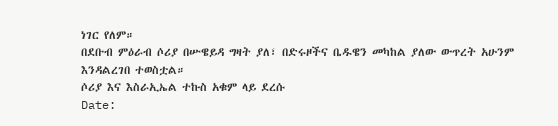ነገር የለም።
በደቡብ ምዕራብ ሶሪያ በሡዌይዳ ግዛት ያለ፣ በድሩዞችና ቤዱዌን መካከል ያለው ውጥረት አሁንም እንዳልረገበ ተወስቷል።
ሶሪያ እና እስራኢኤል ተኩስ አቁም ላይ ደረሱ
Date: